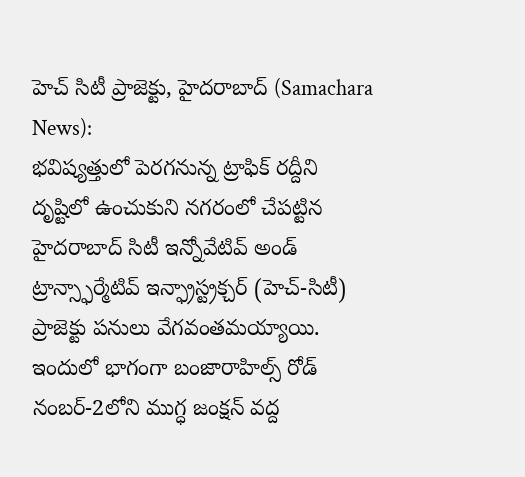హెచ్ సిటీ ప్రాజెక్టు, హైదరాబాద్ (Samachara News):
భవిష్యత్తులో పెరగనున్న ట్రాఫిక్ రద్దీని దృష్టిలో ఉంచుకుని నగరంలో చేపట్టిన హైదరాబాద్ సిటీ ఇన్నోవేటివ్ అండ్ ట్రాన్స్ఫార్మేటివ్ ఇన్ఫ్రాస్ట్రక్చర్ (హెచ్-సిటీ) ప్రాజెక్టు పనులు వేగవంతమయ్యాయి. ఇందులో భాగంగా బంజారాహిల్స్ రోడ్ నంబర్-2లోని ముగ్ధ జంక్షన్ వద్ద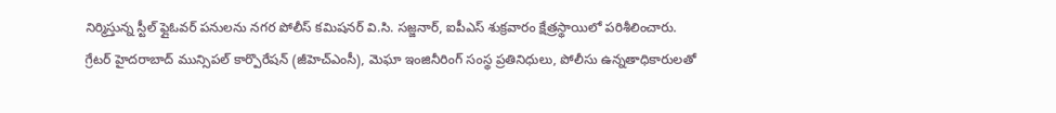నిర్మిస్తున్న స్టీల్ ఫ్లైఓవర్ పనులను నగర పోలీస్ కమిషనర్ వి.సి. సజ్జనార్, ఐపీఎస్ శుక్రవారం క్షేత్రస్థాయిలో పరిశీలించారు.
గ్రేటర్ హైదరాబాద్ మున్సిపల్ కార్పొరేషన్ (జీహెచ్ఎంసీ), మెఘా ఇంజినీరింగ్ సంస్థ ప్రతినిధులు, పోలీసు ఉన్నతాధికారులతో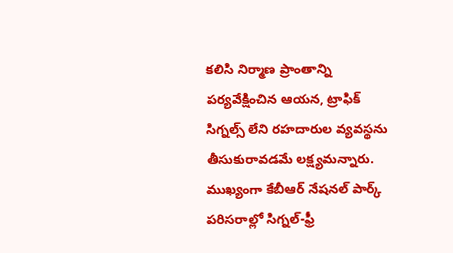కలిసి నిర్మాణ ప్రాంతాన్ని పర్యవేక్షించిన ఆయన, ట్రాఫిక్ సిగ్నల్స్ లేని రహదారుల వ్యవస్థను తీసుకురావడమే లక్ష్యమన్నారు. ముఖ్యంగా కేబీఆర్ నేషనల్ పార్క్ పరిసరాల్లో సిగ్నల్-ఫ్రీ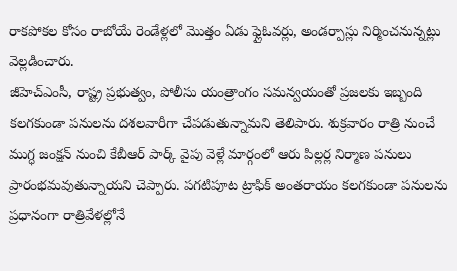రాకపోకల కోసం రాబోయే రెండేళ్లలో మొత్తం ఏడు ఫ్లైఓవర్లు, అండర్పాస్లు నిర్మించనున్నట్లు వెల్లడించారు.
జీహెచ్ఎంసీ, రాష్ట్ర ప్రభుత్వం, పోలీసు యంత్రాంగం సమన్వయంతో ప్రజలకు ఇబ్బంది కలగకుండా పనులను దశలవారీగా చేపడుతున్నామని తెలిపారు. శుక్రవారం రాత్రి నుంచే ముగ్ధ జంక్షన్ నుంచి కేబీఆర్ పార్క్ వైపు వెళ్లే మార్గంలో ఆరు పిల్లర్ల నిర్మాణ పనులు ప్రారంభమవుతున్నాయని చెప్పారు. పగటిపూట ట్రాఫిక్ అంతరాయం కలగకుండా పనులను ప్రధానంగా రాత్రివేళల్లోనే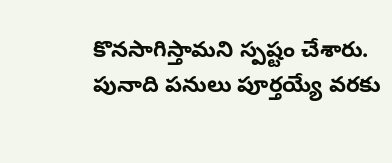కొనసాగిస్తామని స్పష్టం చేశారు.
పునాది పనులు పూర్తయ్యే వరకు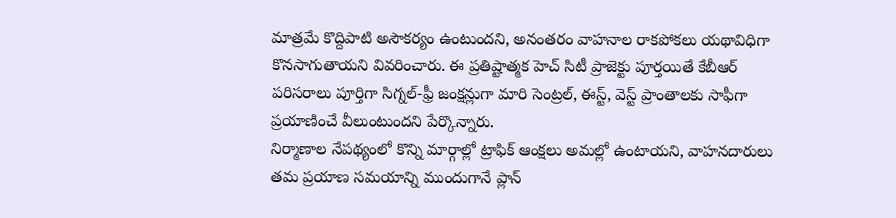మాత్రమే కొద్దిపాటి అసౌకర్యం ఉంటుందని, అనంతరం వాహనాల రాకపోకలు యథావిధిగా కొనసాగుతాయని వివరించారు. ఈ ప్రతిష్టాత్మక హెచ్ సిటీ ప్రాజెక్టు పూర్తయితే కేబీఆర్ పరిసరాలు పూర్తిగా సిగ్నల్-ఫ్రీ జంక్షన్లుగా మారి సెంట్రల్, ఈస్ట్, వెస్ట్ ప్రాంతాలకు సాఫీగా ప్రయాణించే వీలుంటుందని పేర్కొన్నారు.
నిర్మాణాల నేపథ్యంలో కొన్ని మార్గాల్లో ట్రాఫిక్ ఆంక్షలు అమల్లో ఉంటాయని, వాహనదారులు తమ ప్రయాణ సమయాన్ని ముందుగానే ప్లాన్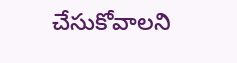చేసుకోవాలని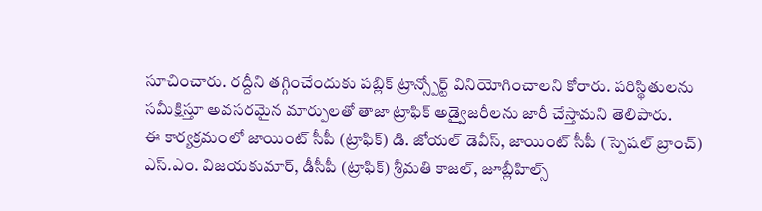సూచించారు. రద్దీని తగ్గించేందుకు పబ్లిక్ ట్రాన్స్పోర్ట్ వినియోగించాలని కోరారు. పరిస్థితులను సమీక్షిస్తూ అవసరమైన మార్పులతో తాజా ట్రాఫిక్ అడ్వైజరీలను జారీ చేస్తామని తెలిపారు.
ఈ కార్యక్రమంలో జాయింట్ సీపీ (ట్రాఫిక్) డి. జోయల్ డెవీస్, జాయింట్ సీపీ (స్పెషల్ బ్రాంచ్) ఎస్.ఎం. విజయకుమార్, డీసీపీ (ట్రాఫిక్) శ్రీమతి కాజల్, జూబ్లీహిల్స్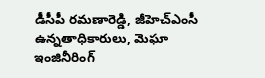డీసీపీ రమణారెడ్డి, జీహెచ్ఎంసీ ఉన్నతాధికారులు, మెఘా ఇంజినీరింగ్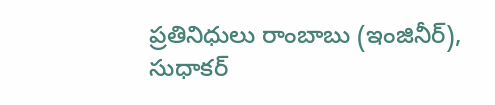ప్రతినిధులు రాంబాబు (ఇంజినీర్), సుధాకర్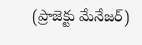(ప్రాజెక్టు మేనేజర్)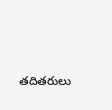తదితరులు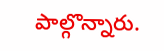పాల్గొన్నారు.